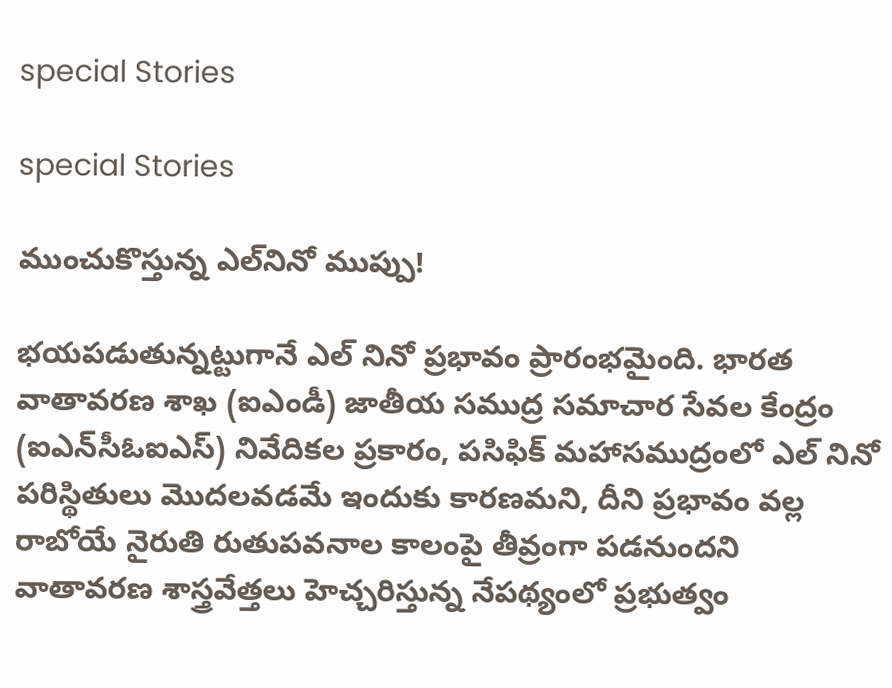special Stories

special Stories

ముంచుకొస్తున్న ఎల్‌నినో ముప్పు!

భ‌య‌ప‌డుతున్న‌ట్టుగానే ఎల్ నినో ప్రభావం ప్రారంభమైంది. భారత వాతావరణ శాఖ (ఐఎండీ) జాతీయ సముద్ర సమాచార సేవల కేంద్రం (ఐఎన్‌సీఓఐఎస్‌) నివేదికల ప్రకారం, పసిఫిక్ మహాసముద్రంలో ఎల్ నినో పరిస్థితులు మొద‌ల‌వ‌డ‌మే ఇందుకు కార‌ణమ‌ని, దీని ప్రభావం వ‌ల్ల రాబోయే నైరుతి రుతుపవనాల కాలంపై తీవ్రంగా పడనుందని వాతావరణ శాస్త్రవేత్తలు హెచ్చ‌రిస్తున్న నేప‌థ్యంలో ప్రభుత్వం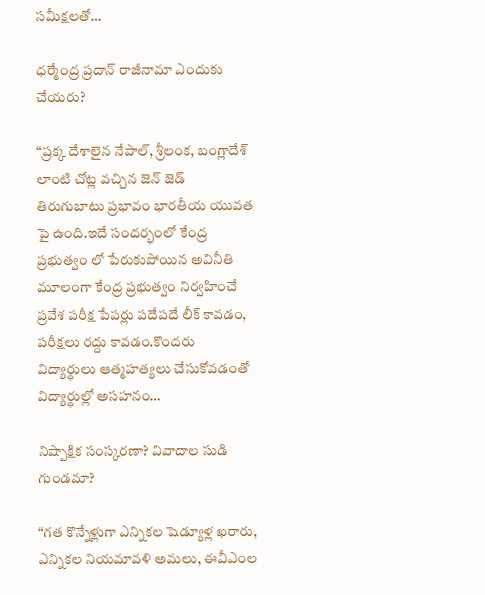స‌మీక్ష‌ల‌తో…

ధర్మేంద్ర ప్రదాన్ రాజీనామా ఎందుకు చేయరు?

“ప్రక్క దేశాలైన నేపాల్, శ్రీలంక, బంగ్లాదేశ్ లాంటి చోట్ల వచ్చిన జెన్ జెడ్ తిరుగుబాటు ప్రభావం భారతీయ యువత పై ఉంది.ఇదే సందర్భంలో కేంద్ర ప్రభుత్వం లో పేరుకుపోయిన అవినీతి మూలంగా కేంద్ర ప్రభుత్వం నిర్వహించే ప్రవేశ పరీక్ష పేపర్లు పదేపదే లీక్ కావడం, పరీక్షలు రద్దు కావడం.కొందరు విద్యార్థులు ఆత్మహత్యలు చేసుకోవడంతో విద్యార్థుల్లో అసహనం…

నిష్పాక్షిక సంస్కరణా? వివాదాల సుడి గుండమా?

“గత కొన్నేళ్లుగా ఎన్నికల షెడ్యూళ్ల ఖరారు, ఎన్నికల నియమావళి అమలు, ఈవీఎంల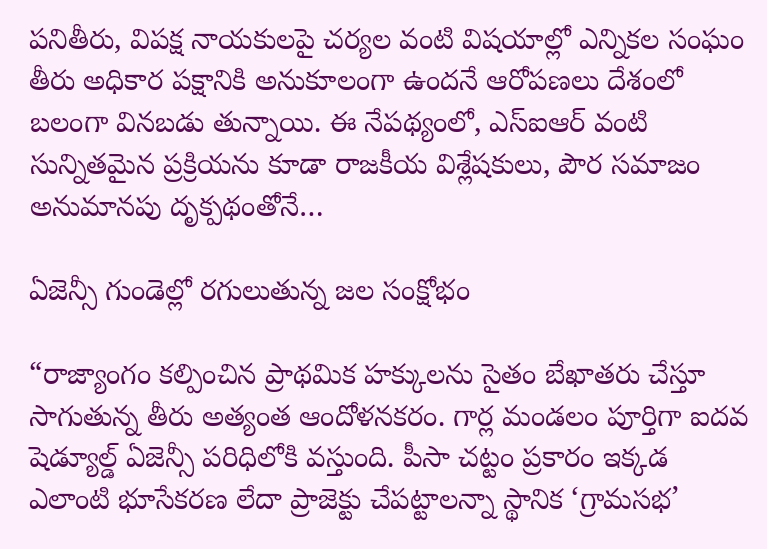పనితీరు, విపక్ష నాయకులపై చర్యల వంటి విషయాల్లో ఎన్నికల సంఘం తీరు అధికార పక్షానికి అనుకూలంగా ఉందనే ఆరోపణలు దేశంలో బలంగా వినబడు తున్నాయి. ఈ నేపథ్యంలో, ఎస్ఐఆర్‌ వంటి సున్నితమైన ప్రక్రియను కూడా రాజకీయ విశ్లేషకులు, పౌర సమాజం అనుమానపు దృక్పథంతోనే…

ఏజెన్సీ గుండెల్లో రగులుతున్న జల సంక్షోభం

“రాజ్యాంగం కల్పించిన ప్రాథమిక హక్కులను సైతం బేఖాతరు చేస్తూ సాగుతున్న తీరు అత్యంత ఆందోళనకరం. గార్ల మండలం పూర్తిగా ఐదవ షెడ్యూల్డ్ ఏజెన్సీ పరిధిలోకి వస్తుంది. పీసా చట్టం ప్రకారం ఇక్కడ ఎలాంటి భూసేకరణ లేదా ప్రాజెక్టు చేపట్టాలన్నా స్థానిక ‘గ్రామసభ’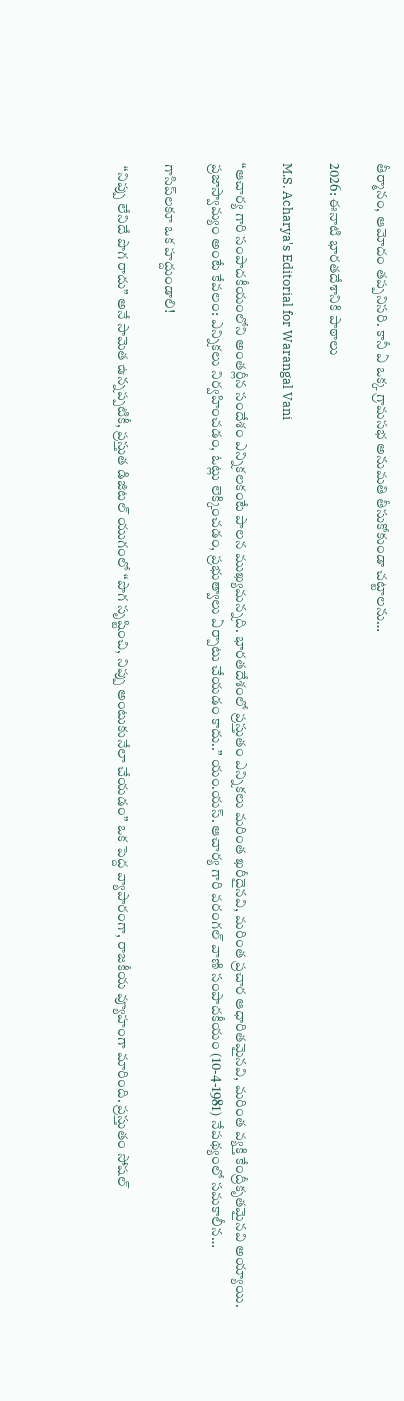తీర్మానం, ఆమోదం తప్పనిసరి. కానీ ఏ ఒక్క గ్రామసభ అనుమతి తీసుకోకుండా చట్టాలను…

2026: ఈనాటి భారతదేశానికి పాఠాలు

M.S. Acharya's Editorial for Warangal Vani

“ఆచార్య గారి సంపాదకీయంలోని అంతర్లీన సందేశం ఎన్నికలకంటే పాలన ముఖ్యమన్నది. భారతదేశంలో ప్రస్తుతం ఎన్నికలు మరింత ఖరీదైనవి, మరింత ప్రచార ఆధారితమైనవి, మరింత వ్యక్తి కేంద్రీకృతమైనవి అయ్యాయి. ప్రజాస్వామ్యం అంటే కేవలం: ఎన్నికలు నిర్వహించడం, ఓట్లు లెక్కించడం, ప్రభుత్వాలు ఏర్పాటు చేయడం కాదు..” యం.యస్. ఆచార్య గారి వరంగల్ వాణి సంపాదకీయం (10-4-1981) నేపథ్యంలో సమకాలీన…

గాసిప్‌ల‌కూ ఒక హ‌ద్దుండాలి!

 “నిప్పు లేనిదే పొగ రాదు” అనే సామెత ఉన్నప్పటికీ, ప్రస్తుత డిజిటల్ యుగంలో “పొగ సృష్టించి, నిప్పు అంటుకునేలా చేయడం” ఒక పెద్ద వ్యాపారంగా, రాజకీయ వ్యూహంగా మారింది. ప్ర‌స్తుతం సోష‌ల్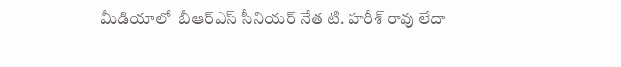మీడియాలో  బీఆర్‌ఎస్ సీనియర్ నేత టి. హరీశ్ రావు లేదా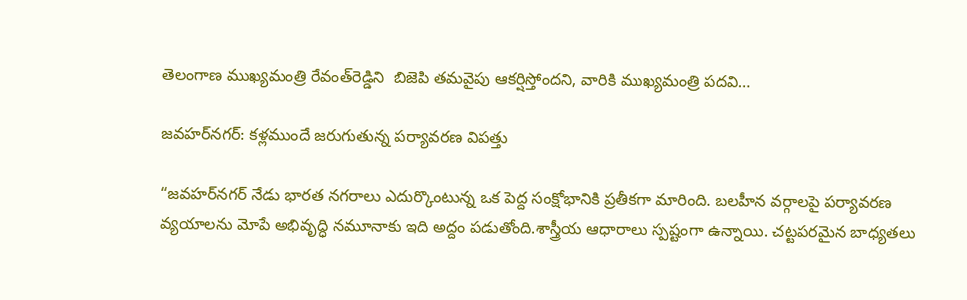తెలంగాణ ముఖ్యమంత్రి రేవంత్‌రెడ్డిని  బిజెపి తమవైపు ఆకర్షిస్తోందని, వారికి ముఖ్యమంత్రి పదవి…

జవహర్‌నగర్: కళ్లముందే జరుగుతున్న పర్యావరణ విపత్తు

“జవహర్‌నగర్ నేడు భారత నగరాలు ఎదుర్కొంటున్న ఒక పెద్ద సంక్షోభానికి ప్రతీకగా మారింది. బలహీన వర్గాలపై పర్యావరణ వ్యయాలను మోపే అభివృద్ధి నమూనాకు ఇది అద్దం పడుతోంది.శాస్త్రీయ ఆధారాలు స్పష్టంగా ఉన్నాయి. చట్టపరమైన బాధ్యతలు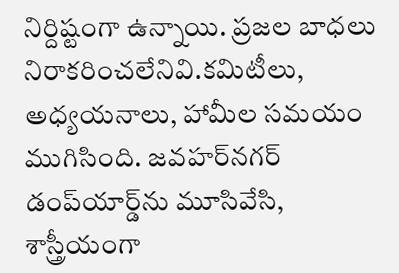నిర్దిష్టంగా ఉన్నాయి. ప్రజల బాధలు నిరాకరించలేనివి.కమిటీలు, అధ్యయనాలు, హామీల సమయం ముగిసింది. జవహర్‌నగర్ డంప్‌యార్డ్‌ను మూసివేసి, శాస్త్రీయంగా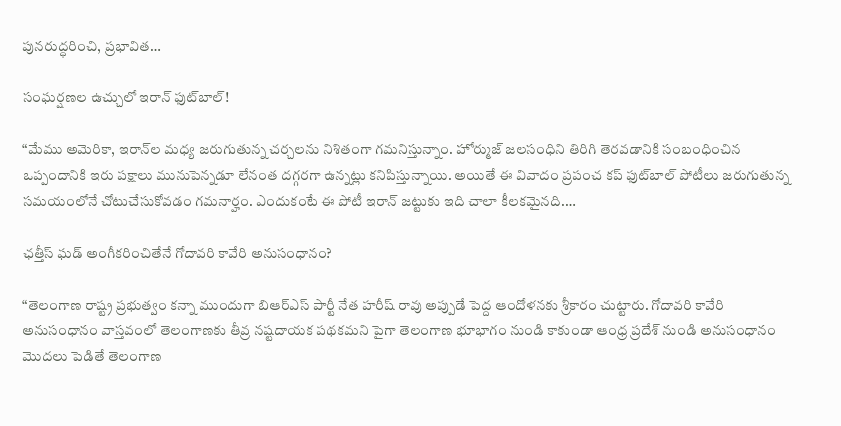పునరుద్ధరించి, ప్రభావిత…

సంఘ‌ర్ష‌ణ‌ల ఉచ్చులో ఇరాన్ ఫుట్‌బాల్!

“మేము అమెరికా, ఇరాన్‌ల మధ్య జరుగుతున్న చర్చలను నిశితంగా గమనిస్తున్నాం. హోర్ముజ్ జలసంధిని తిరిగి తెరవడానికి సంబంధించిన ఒప్పందానికి ఇరు పక్షాలు మునుపెన్నడూ లేనంత దగ్గరగా ఉన్నట్లు కనిపిస్తున్నాయి. అయితే ఈ వివాదం ప్రపంచ కప్ ఫుట్‌బాల్ పోటీలు జ‌రుగుతున్న సమయంలోనే చోటుచేసుకోవ‌డం గ‌మ‌నార్హం. ఎందుకంటే ఈ పోటీ ఇరాన్ జట్టుకు ఇది చాలా కీలకమైనది.…

ఛత్తీస్ ఘడ్ అంగీకరించితేనే గోదావరి కావేరి అనుసంధానం?

“తెలంగాణ రాష్ట్ర ప్రభుత్వం కన్నా ముందుగా బిఆర్ఎస్ పార్టీ నేత హరీష్ రావు అప్పుడే పెద్ద ఆందోళనకు శ్రీకారం చుట్టారు. గోదావరి కావేరి అనుసంధానం వాస్తవంలో తెలంగాణకు తీవ్ర నష్టదాయక పథకమని పైగా తెలంగాణ భూభాగం నుండి కాకుండా ఆంధ్ర ప్రదేశ్ నుండి అనుసంధానం మొదలు పెడితే తెలంగాణ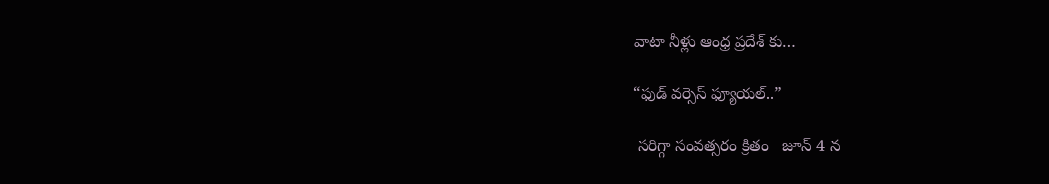వాటా నీళ్లు ఆంధ్ర ప్రదేశ్ కు…

“ఫుడ్ వర్సెస్ ఫ్యూయల్..”

 సరిగ్గా సంవత్సరం క్రితం   జూన్ 4 న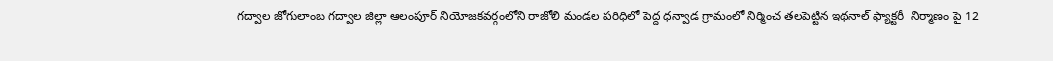గద్వాల జోగులాంబ గద్వాల జిల్లా ఆలంపూర్ నియోజకవర్గంలోని రాజోలి మండల పరిధిలో పెద్ద ధన్వాడ గ్రామంలో నిర్మించ తలపెట్టిన ఇథనాల్ ఫ్యాక్టరీ  నిర్మాణం పై 12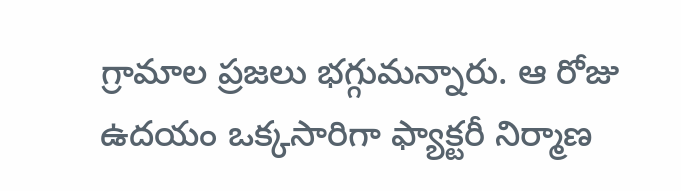గ్రామాల ప్రజలు భగ్గుమన్నారు. ఆ రోజు  ఉదయం ఒక్కసారిగా ఫ్యాక్టరీ నిర్మాణ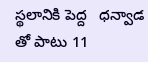స్థలానికి పెద్ద   ధన్వాడ  తో పాటు 11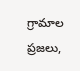గ్రామాల ప్రజలు,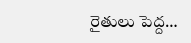రైతులు పెద్ద…